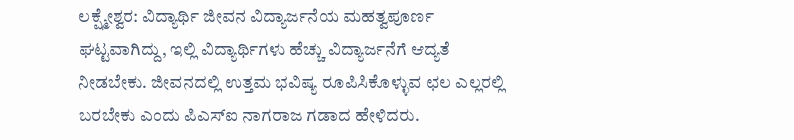ಲಕ್ಷ್ಮೇಶ್ವರ: ವಿದ್ಯಾರ್ಥಿ ಜೀವನ ವಿದ್ಯಾರ್ಜನೆಯ ಮಹತ್ವಪೂರ್ಣ ಘಟ್ಟವಾಗಿದ್ದು, ಇಲ್ಲಿ ವಿದ್ಯಾರ್ಥಿಗಳು ಹೆಚ್ಚು ವಿದ್ಯಾರ್ಜನೆಗೆ ಆದ್ಯತೆ ನೀಡಬೇಕು. ಜೀವನದಲ್ಲಿ ಉತ್ತಮ ಭವಿಷ್ಯ ರೂಪಿಸಿಕೊಳ್ಳುವ ಛಲ ಎಲ್ಲರಲ್ಲಿ ಬರಬೇಕು ಎಂದು ಪಿಎಸ್ಐ ನಾಗರಾಜ ಗಡಾದ ಹೇಳಿದರು.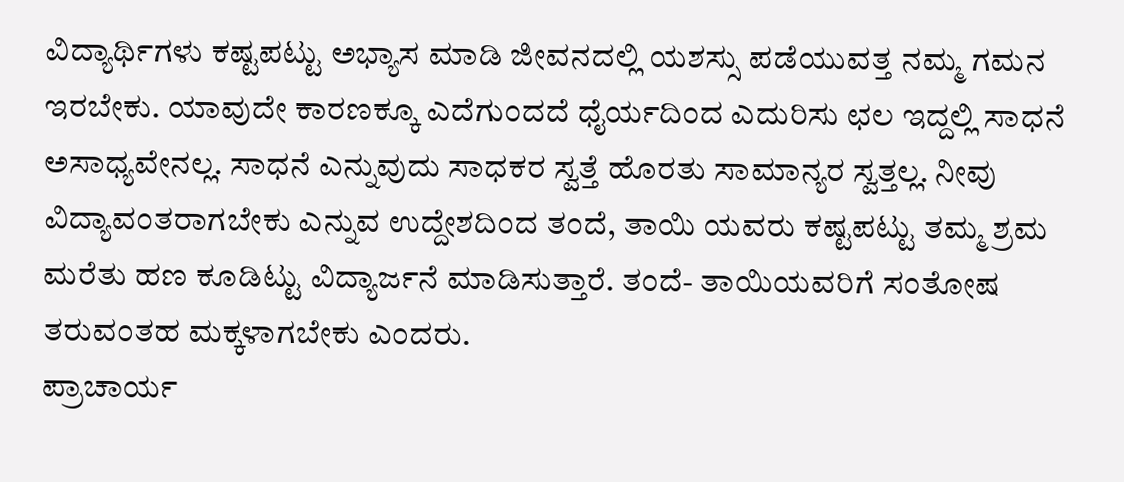ವಿದ್ಯಾರ್ಥಿಗಳು ಕಷ್ಟಪಟ್ಟು ಅಭ್ಯಾಸ ಮಾಡಿ ಜೀವನದಲ್ಲಿ ಯಶಸ್ಸು ಪಡೆಯುವತ್ತ ನಮ್ಮ ಗಮನ ಇರಬೇಕು. ಯಾವುದೇ ಕಾರಣಕ್ಕೂ ಎದೆಗುಂದದೆ ಧೈರ್ಯದಿಂದ ಎದುರಿಸು ಛಲ ಇದ್ದಲ್ಲಿ ಸಾಧನೆ ಅಸಾಧ್ಯವೇನಲ್ಲ. ಸಾಧನೆ ಎನ್ನುವುದು ಸಾಧಕರ ಸ್ವತ್ತೆ ಹೊರತು ಸಾಮಾನ್ಯರ ಸ್ವತ್ತಲ್ಲ. ನೀವು ವಿದ್ಯಾವಂತರಾಗಬೇಕು ಎನ್ನುವ ಉದ್ದೇಶದಿಂದ ತಂದೆ, ತಾಯಿ ಯವರು ಕಷ್ಟಪಟ್ಟು ತಮ್ಮ ಶ್ರಮ ಮರೆತು ಹಣ ಕೂಡಿಟ್ಟು ವಿದ್ಯಾರ್ಜನೆ ಮಾಡಿಸುತ್ತಾರೆ. ತಂದೆ- ತಾಯಿಯವರಿಗೆ ಸಂತೋಷ ತರುವಂತಹ ಮಕ್ಕಳಾಗಬೇಕು ಎಂದರು.
ಪ್ರಾಚಾರ್ಯ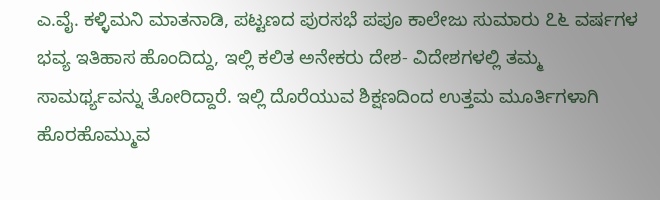ಎ.ವೈ. ಕಳ್ಳಿಮನಿ ಮಾತನಾಡಿ, ಪಟ್ಟಣದ ಪುರಸಭೆ ಪಪೂ ಕಾಲೇಜು ಸುಮಾರು ೭೬ ವರ್ಷಗಳ ಭವ್ಯ ಇತಿಹಾಸ ಹೊಂದಿದ್ದು, ಇಲ್ಲಿ ಕಲಿತ ಅನೇಕರು ದೇಶ- ವಿದೇಶಗಳಲ್ಲಿ ತಮ್ಮ ಸಾಮರ್ಥ್ಯವನ್ನು ತೋರಿದ್ದಾರೆ. ಇಲ್ಲಿ ದೊರೆಯುವ ಶಿಕ್ಷಣದಿಂದ ಉತ್ತಮ ಮೂರ್ತಿಗಳಾಗಿ ಹೊರಹೊಮ್ಮುವ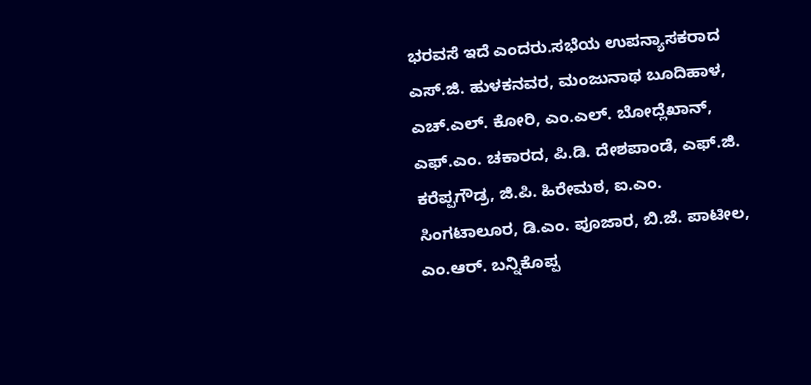ಭರವಸೆ ಇದೆ ಎಂದರು.ಸಭೆಯ ಉಪನ್ಯಾಸಕರಾದ ಎಸ್.ಜಿ. ಹುಳಕನವರ, ಮಂಜುನಾಥ ಬೂದಿಹಾಳ, ಎಚ್.ಎಲ್. ಕೋರಿ, ಎಂ.ಎಲ್. ಬೋದ್ಲೆಖಾನ್, ಎಫ್.ಎಂ. ಚಕಾರದ, ಪಿ.ಡಿ. ದೇಶಪಾಂಡೆ, ಎಫ್.ಜಿ. ಕರೆಪ್ಪಗೌಡ್ರ, ಜಿ.ಪಿ. ಹಿರೇಮಠ, ಐ.ಎಂ. ಸಿಂಗಟಾಲೂರ, ಡಿ.ಎಂ. ಪೂಜಾರ, ಬಿ.ಜೆ. ಪಾಟೀಲ, ಎಂ.ಆರ್. ಬನ್ನಿಕೊಪ್ಪ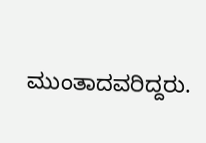ಮುಂತಾದವರಿದ್ದರು.